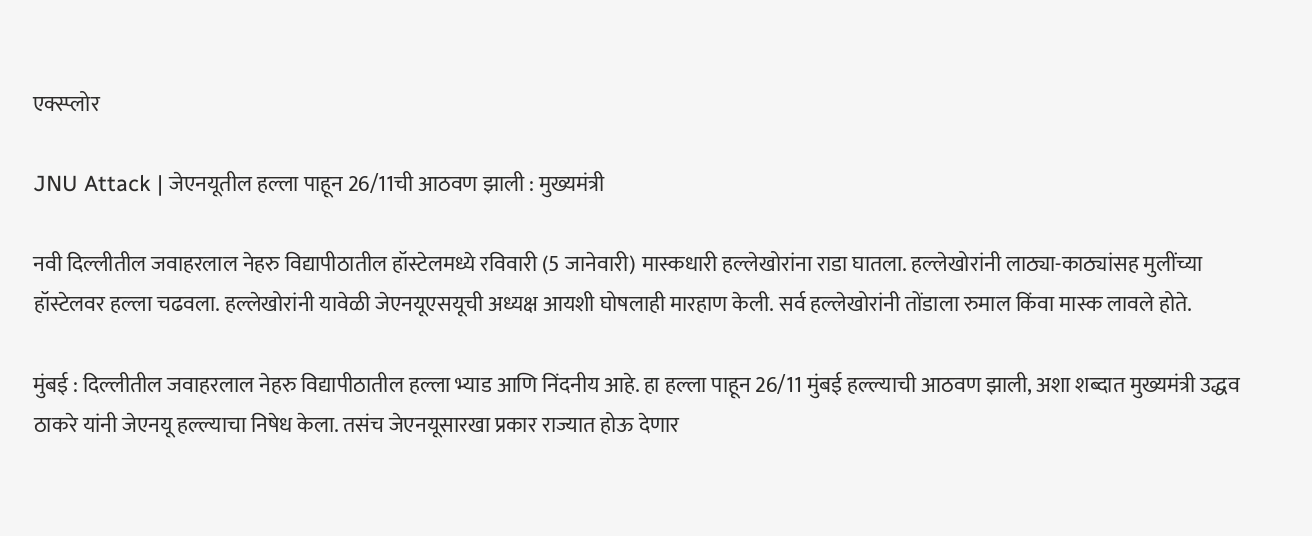एक्स्प्लोर

JNU Attack | जेएनयूतील हल्ला पाहून 26/11ची आठवण झाली : मुख्यमंत्री

नवी दिल्लीतील जवाहरलाल नेहरु विद्यापीठातील हॉस्टेलमध्ये रविवारी (5 जानेवारी) मास्कधारी हल्लेखोरांना राडा घातला. हल्लेखोरांनी लाठ्या-काठ्यांसह मुलींच्या हॉस्टेलवर हल्ला चढवला. हल्लेखोरांनी यावेळी जेएनयूएसयूची अध्यक्ष आयशी घोषलाही मारहाण केली. सर्व हल्लेखोरांनी तोंडाला रुमाल किंवा मास्क लावले होते.

मुंबई : दिल्लीतील जवाहरलाल नेहरु विद्यापीठातील हल्ला भ्याड आणि निंदनीय आहे. हा हल्ला पाहून 26/11 मुंबई हल्ल्याची आठवण झाली, अशा शब्दात मुख्यमंत्री उद्धव ठाकरे यांनी जेएनयू हल्ल्याचा निषेध केला. तसंच जेएनयूसारखा प्रकार राज्यात होऊ देणार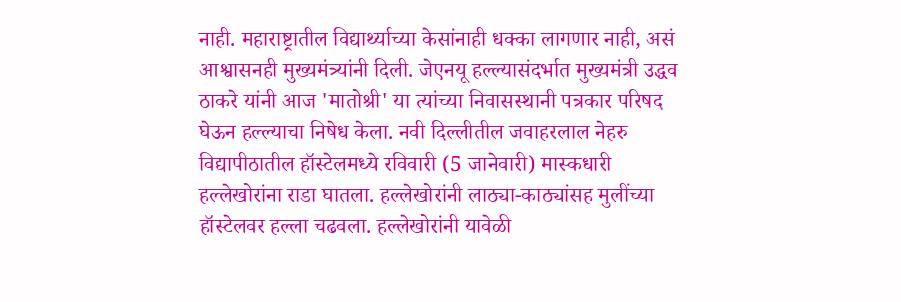नाही. महाराष्ट्रातील विद्यार्थ्याच्या केसांनाही धक्का लागणार नाही, असं आश्वासनही मुख्यमंत्र्यांनी दिली. जेएनयू हल्ल्यासंदर्भात मुख्यमंत्री उद्धव ठाकरे यांनी आज 'मातोश्री' या त्यांच्या निवासस्थानी पत्रकार परिषद घेऊन हल्ल्याचा निषेध केला. नवी दिल्लीतील जवाहरलाल नेहरु विद्यापीठातील हॉस्टेलमध्ये रविवारी (5 जानेवारी) मास्कधारी हल्लेखोरांना राडा घातला. हल्लेखोरांनी लाठ्या-काठ्यांसह मुलींच्या हॉस्टेलवर हल्ला चढवला. हल्लेखोरांनी यावेळी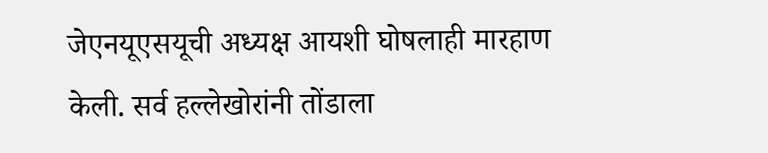जेएनयूएसयूची अध्यक्ष आयशी घोषलाही मारहाण केली. सर्व हल्लेखोरांनी तोंडाला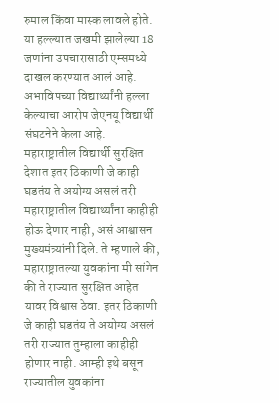रुमाल किंवा मास्क लावले होते. या हल्ल्यात जखमी झालेल्या 18 जणांना उपचारासाठी एम्समध्ये दाखल करण्यात आलं आहे. अभाविपच्या विद्यार्थ्यांनी हल्ला केल्याचा आरोप जेएनयू विद्यार्थी संघटनेने केला आहे. महाराष्ट्रातील विद्यार्थी सुरक्षित देशात इतर ठिकाणी जे काही घडतंय ते अयोग्य असलं तरी महाराष्ट्रातील विद्यार्थ्यांना काहीही होऊ देणार नाही, असं आश्वासन मुख्यमंत्र्यांनी दिले. ते म्हणाले की, महाराष्ट्रातल्या युवकांना मी सांगेन की ते राज्यात सुरक्षित आहेत यावर विश्वास ठेवा. इतर ठिकाणी जे काही घडतंय ते अयोग्य असलं तरी राज्यात तुम्हाला काहीही होणार नाही. आम्ही इथे बसून राज्यातील युवकांना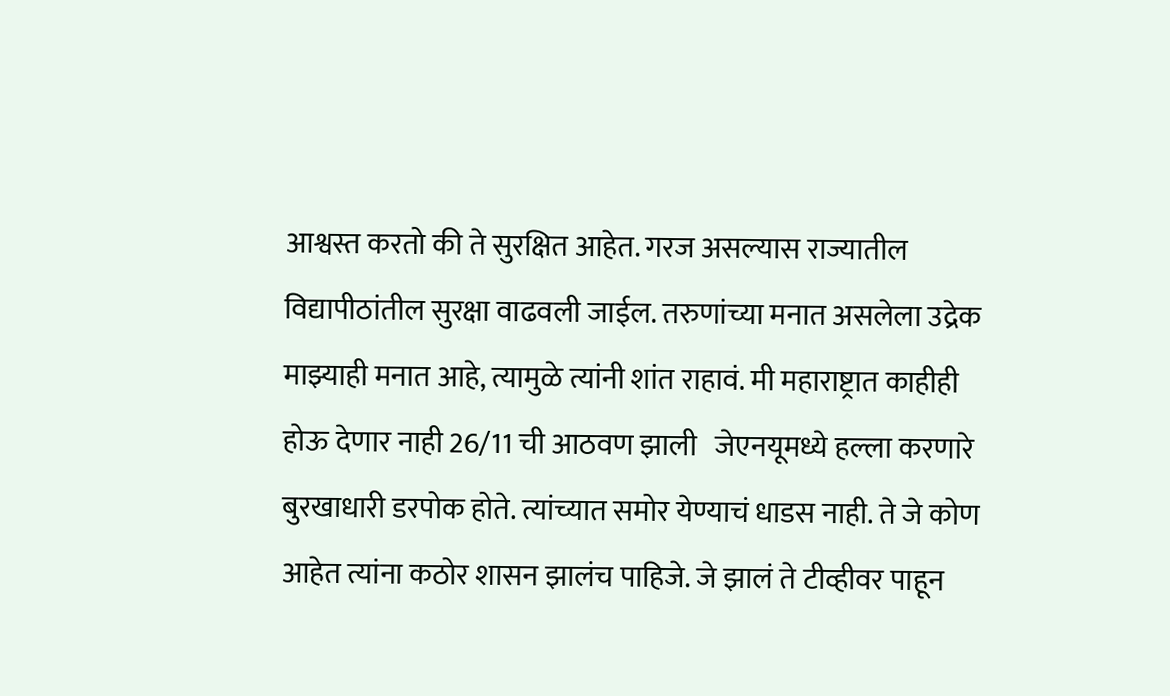आश्वस्त करतो की ते सुरक्षित आहेत. गरज असल्यास राज्यातील विद्यापीठांतील सुरक्षा वाढवली जाईल. तरुणांच्या मनात असलेला उद्रेक माझ्याही मनात आहे, त्यामुळे त्यांनी शांत राहावं. मी महाराष्ट्रात काहीही होऊ देणार नाही 26/11 ची आठवण झाली   जेएनयूमध्ये हल्ला करणारे बुरखाधारी डरपोक होते. त्यांच्यात समोर येण्याचं धाडस नाही. ते जे कोण आहेत त्यांना कठोर शासन झालंच पाहिजे. जे झालं ते टीव्हीवर पाहून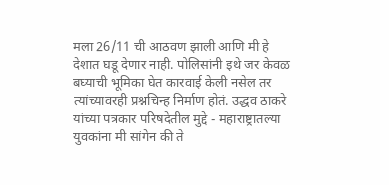मला 26/11 ची आठवण झाली आणि मी हे देशात घडू देणार नाही. पोलिसांनी इथे जर केवळ बघ्याची भूमिका घेत कारवाई केली नसेल तर त्यांच्यावरही प्रश्नचिन्ह निर्माण होतं. उद्धव ठाकरे यांच्या पत्रकार परिषदेतील मुद्दे - महाराष्ट्रातल्या युवकांना मी सांगेन की ते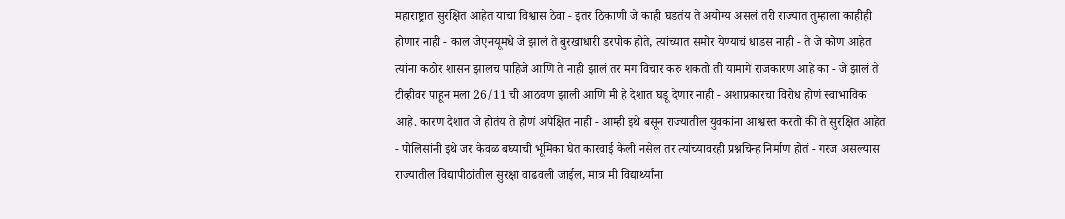महाराष्ट्रात सुरक्षित आहेत याचा विश्वास ठेवा - इतर ठिकाणी जे काही घडतंय ते अयोग्य असलं तरी राज्यात तुम्हाला काहीही होणार नाही - काल जेएनयूमधे जे झालं ते बुरखाधारी डरपोक होते, त्यांच्यात समोर येण्याचं धाडस नाही - ते जे कोण आहेत त्यांना कठोर शासन झालच पाहिजे आणि ते नाही झालं तर मग विचार करु शकतो ती यामागे राजकारण आहे का - जे झालं ते टीव्हीवर पाहून मला 26/11 ची आठवण झाली आणि मी हे देशात घडू देणार नाही - अशाप्रकारचा विरोध होणं स्वाभाविक आहे. कारण देशात जे होतंय ते होणं अपेक्षित नाही - आम्ही इथे बसून राज्यातील युवकांना आश्वस्त करतो की ते सुरक्षित आहेत - पोलिसांनी इथे जर केवळ बघ्याची भूमिका घेत कारवाई केली नसेल तर त्यांच्यावरही प्रश्नचिन्ह निर्माण होतं - गरज असल्यास राज्यातील विद्यापीठांतील सुरक्षा वाढवली जाईल, मात्र मी विद्यार्थ्यांना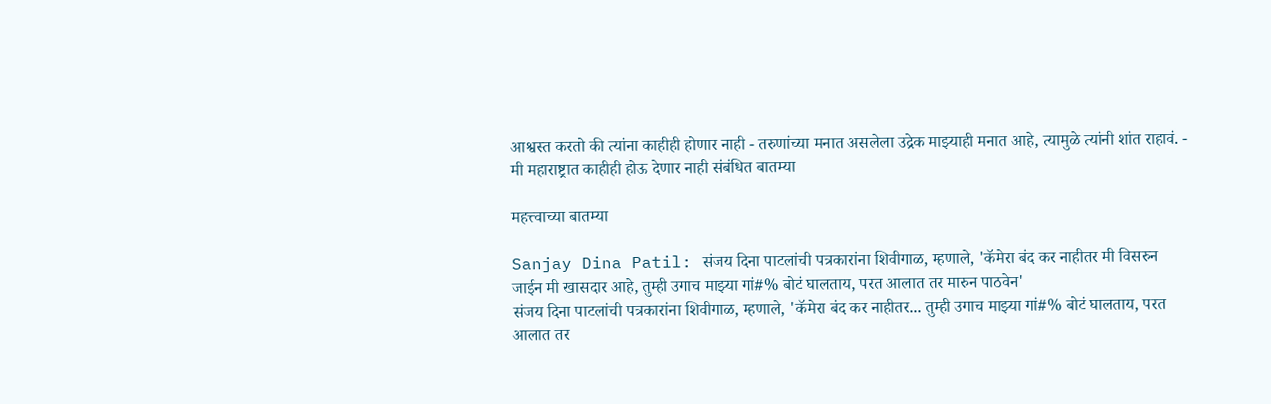आश्वस्त करतो की त्यांना काहीही होणार नाही - तरुणांच्या मनात असलेला उद्रेक माझ्याही मनात आहे, त्यामुळे त्यांनी शांत राहावं. - मी महाराष्ट्रात काहीही होऊ देणार नाही संबंधित बातम्या

महत्त्वाच्या बातम्या

Sanjay Dina Patil: संजय दिना पाटलांची पत्रकारांना शिवीगाळ, म्हणाले, 'कॅमेरा बंद कर नाहीतर मी विसरुन जाईन मी खासदार आहे, तुम्ही उगाच माझ्या गां#% बोटं घालताय, परत आलात तर मारुन पाठवेन'
संजय दिना पाटलांची पत्रकारांना शिवीगाळ, म्हणाले, 'कॅमेरा बंद कर नाहीतर... तुम्ही उगाच माझ्या गां#% बोटं घालताय, परत आलात तर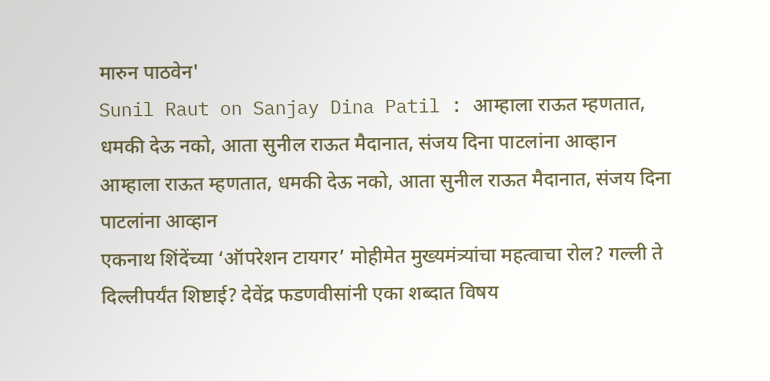मारुन पाठवेन'
Sunil Raut on Sanjay Dina Patil : आम्हाला राऊत म्हणतात, धमकी देऊ नको, आता सुनील राऊत मैदानात, संजय दिना पाटलांना आव्हान
आम्हाला राऊत म्हणतात, धमकी देऊ नको, आता सुनील राऊत मैदानात, संजय दिना पाटलांना आव्हान
एकनाथ शिंदेंच्या ‘ऑपरेशन टायगर’ मोहीमेत मुख्यमंत्र्यांचा महत्वाचा रोल? गल्ली ते दिल्लीपर्यंत शिष्टाई? देवेंद्र फडणवीसांनी एका शब्दात विषय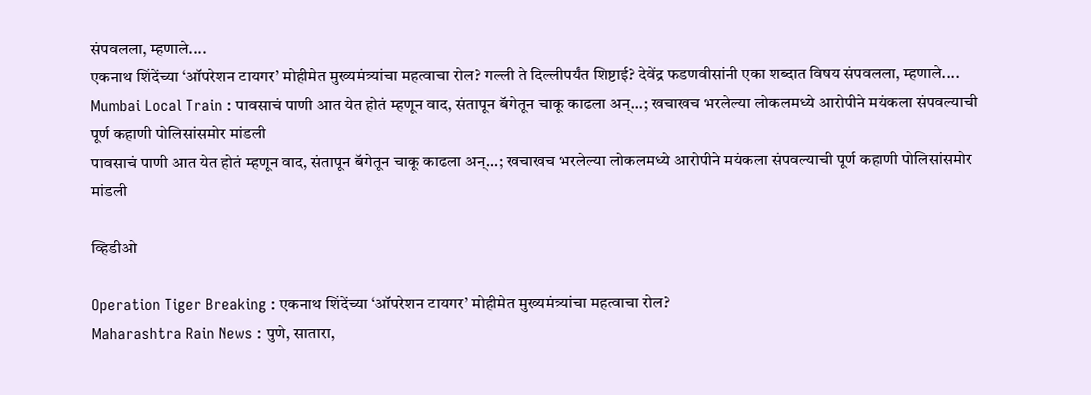संपवलला, म्हणाले....
एकनाथ शिंदेंच्या ‘ऑपरेशन टायगर’ मोहीमेत मुख्यमंत्र्यांचा महत्वाचा रोल? गल्ली ते दिल्लीपर्यंत शिष्टाई? देवेंद्र फडणवीसांनी एका शब्दात विषय संपवलला, म्हणाले....
Mumbai Local Train : पावसाचं पाणी आत येत होतं म्हणून वाद, संतापून बॅगेतून चाकू काढला अन्...; खचाखच भरलेल्या लोकलमध्ये आरोपीने मयंकला संपवल्याची पूर्ण कहाणी पोलिसांसमोर मांडली
पावसाचं पाणी आत येत होतं म्हणून वाद, संतापून बॅगेतून चाकू काढला अन्...; खचाखच भरलेल्या लोकलमध्ये आरोपीने मयंकला संपवल्याची पूर्ण कहाणी पोलिसांसमोर मांडली

व्हिडीओ

Operation Tiger Breaking : एकनाथ शिंदेंच्या ‘ऑपरेशन टायगर’ मोहीमेत मुख्यमंत्र्यांचा महत्वाचा रोल?
Maharashtra Rain News : पुणे, सातारा,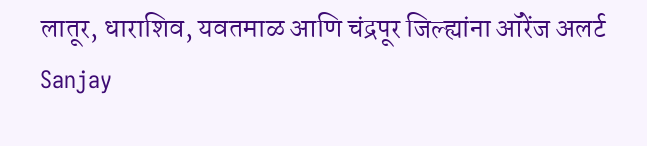लातूर, धाराशिव, यवतमाळ आणि चंद्रपूर जिल्ह्यांना ऑरेंज अलर्ट
Sanjay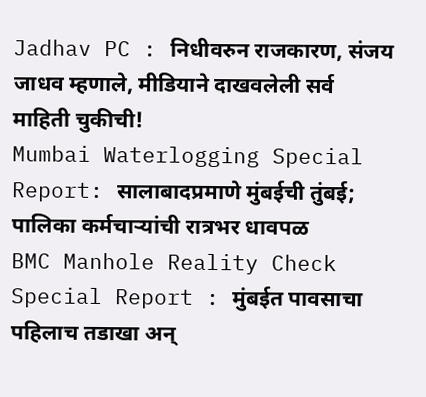Jadhav PC : निधीवरुन राजकारण, संजय जाधव म्हणाले, मीडियाने दाखवलेली सर्व माहिती चुकीची!
Mumbai Waterlogging Special Report: सालाबादप्रमाणे मुंबईची तुंबई; पालिका कर्मचाऱ्यांची रात्रभर धावपळ
BMC Manhole Reality Check Special Report : मुंबईत पावसाचा पहिलाच तडाखा अन्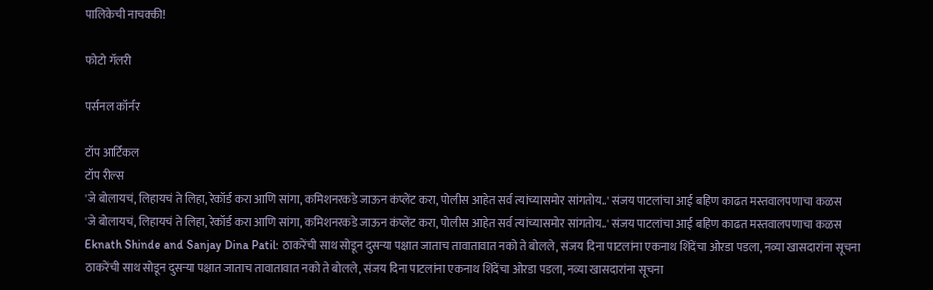पालिकेची नाचक्की!

फोटो गॅलरी

पर्सनल कॉर्नर

टॉप आर्टिकल
टॉप रील्स
'जे बोलायचं, लिहायचं ते लिहा, रेकॉर्ड करा आणि सांगा, कमिशनरकडे जाऊन कंप्लेंट करा, पोलीस आहेत सर्व त्यांच्यासमोर सांगतोय..' संजय पाटलांचा आई बहिण काढत मस्तवालपणाचा कळस
'जे बोलायचं, लिहायचं ते लिहा, रेकॉर्ड करा आणि सांगा, कमिशनरकडे जाऊन कंप्लेंट करा, पोलीस आहेत सर्व त्यांच्यासमोर सांगतोय..' संजय पाटलांचा आई बहिण काढत मस्तवालपणाचा कळस
Eknath Shinde and Sanjay Dina Patil: ठाकरेंची साथ सोडून दुसऱ्या पक्षात जाताच तावातावात नको ते बोलले, संजय दिना पाटलांना एकनाथ शिंदेंचा ओरडा पडला, नव्या खासदारांना सूचना
ठाकरेंची साथ सोडून दुसऱ्या पक्षात जाताच तावातावात नको ते बोलले, संजय दिना पाटलांना एकनाथ शिंदेंचा ओरडा पडला, नव्या खासदारांना सूचना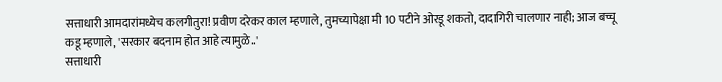सत्ताधारी आमदारांमध्येच कलगीतुरा! प्रवीण दरेकर काल म्हणाले, तुमच्यापेक्षा मी 10 पटीने ओरडू शकतो, दादागिरी चालणार नाही; आज बच्चू कडू म्हणाले, 'सरकार बदनाम होत आहे त्यामुळे..'
सत्ताधारी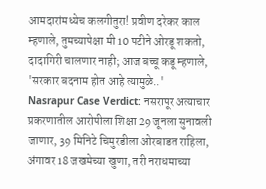आमदारांमध्येच कलगीतुरा! प्रवीण दरेकर काल म्हणाले, तुमच्यापेक्षा मी 10 पटीने ओरडू शकतो, दादागिरी चालणार नाही; आज बच्चू कडू म्हणाले, 'सरकार बदनाम होत आहे त्यामुळे..'
Nasrapur Case Verdict: नसरापूर अत्याचार प्रकरणातील आरोपीला शिक्षा 29 जूनला सुनावली जाणार, 39 मिनिटे चिमुरडीला ओरबाडत राहिला, अंगावर 18 जखमेच्या खुणा, तरी नराधमाच्या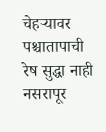चेहऱ्यावर पश्चातापाची रेष सुद्धा नाही
नसरापूर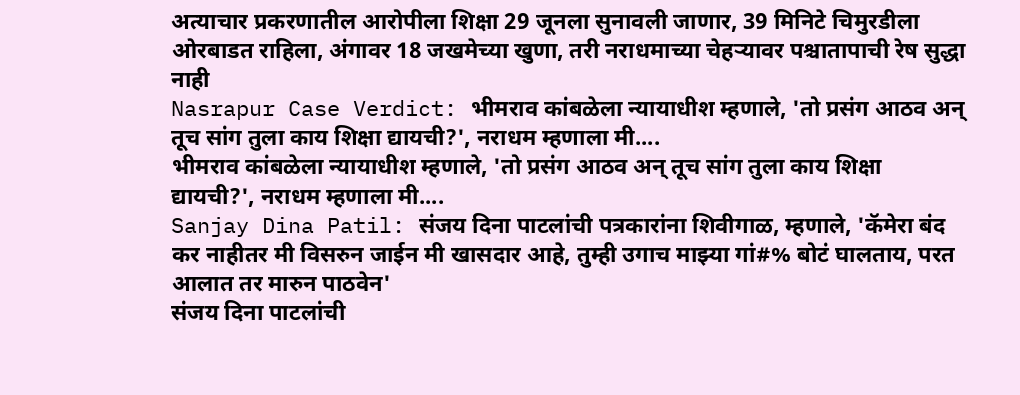अत्याचार प्रकरणातील आरोपीला शिक्षा 29 जूनला सुनावली जाणार, 39 मिनिटे चिमुरडीला ओरबाडत राहिला, अंगावर 18 जखमेच्या खुणा, तरी नराधमाच्या चेहऱ्यावर पश्चातापाची रेष सुद्धा नाही
Nasrapur Case Verdict: भीमराव कांबळेला न्यायाधीश म्हणाले, 'तो प्रसंग आठव अन् तूच सांग तुला काय शिक्षा द्यायची?', नराधम म्हणाला मी....
भीमराव कांबळेला न्यायाधीश म्हणाले, 'तो प्रसंग आठव अन् तूच सांग तुला काय शिक्षा द्यायची?', नराधम म्हणाला मी....
Sanjay Dina Patil: संजय दिना पाटलांची पत्रकारांना शिवीगाळ, म्हणाले, 'कॅमेरा बंद कर नाहीतर मी विसरुन जाईन मी खासदार आहे, तुम्ही उगाच माझ्या गां#% बोटं घालताय, परत आलात तर मारुन पाठवेन'
संजय दिना पाटलांची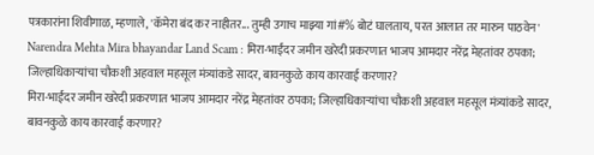पत्रकारांना शिवीगाळ, म्हणाले, 'कॅमेरा बंद कर नाहीतर... तुम्ही उगाच माझ्या गां#% बोटं घालताय, परत आलात तर मारुन पाठवेन'
Narendra Mehta Mira bhayandar Land Scam : मिरा-भाईंदर जमीन खरेदी प्रकरणात भाजप आमदार नरेंद्र मेहतांवर ठपका; जिल्हाधिकाऱ्यांचा चौकशी अहवाल महसूल मंत्र्यांकडे सादर, बावनकुळे काय कारवाई करणार?
मिरा-भाईंदर जमीन खरेदी प्रकरणात भाजप आमदार नरेंद्र मेहतांवर ठपका; जिल्हाधिकाऱ्यांचा चौकशी अहवाल महसूल मंत्र्यांकडे सादर, बावनकुळे काय कारवाई करणार?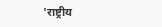'राष्ट्रीय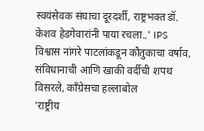स्वयंसेवक संघाचा दूरदर्शी, राष्ट्रभक्त डॉ. केशव हेडगेवारांनी पाया रचला..' IPS विश्वास नांगरे पाटलांकडून कौतुकाचा वर्षाव, संविधानाची आणि खाकी वर्दीची शपथ विसरले, काँग्रेसचा हल्लाबोल
'राष्ट्रीय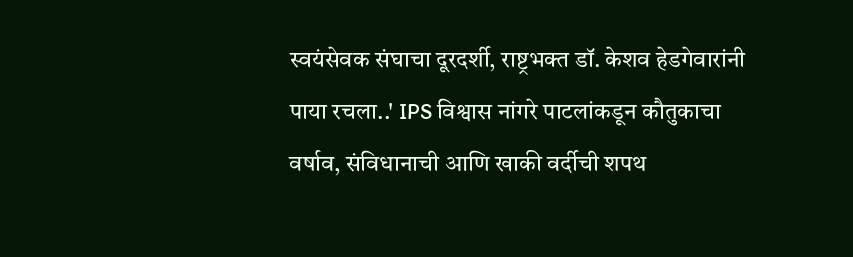स्वयंसेवक संघाचा दूरदर्शी, राष्ट्रभक्त डॉ. केशव हेडगेवारांनी पाया रचला..' IPS विश्वास नांगरे पाटलांकडून कौतुकाचा वर्षाव, संविधानाची आणि खाकी वर्दीची शपथ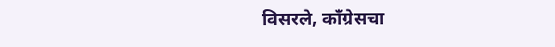विसरले, काँग्रेसचा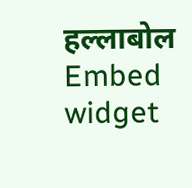हल्लाबोल
Embed widget